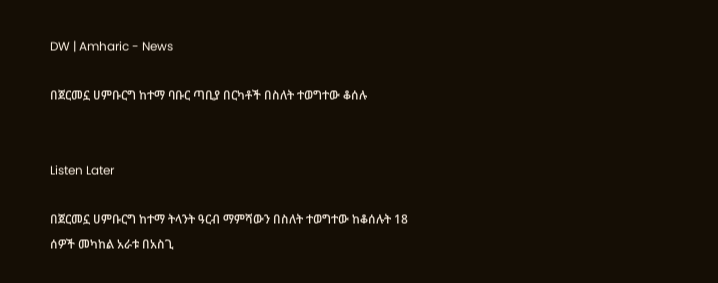DW | Amharic - News

በጀርመኗ ሀምቡርግ ከተማ ባቡር ጣቢያ በርካቶች በስለት ተወግተው ቆሰሉ


Listen Later

በጀርመኗ ሀምቡርግ ከተማ ትላንት ዓርብ ማምሻውን በስለት ተወግተው ከቆሰሉት 18 ሰዎች መካከል አራቱ በአስጊ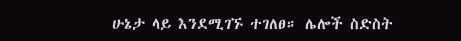ሁኔታ ላይ እንደሚገኙ ተገለፀ። ሌሎች ስድስት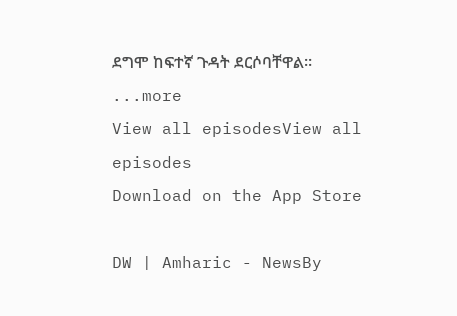ደግሞ ከፍተኛ ጉዳት ደርሶባቸዋል።
...more
View all episodesView all episodes
Download on the App Store

DW | Amharic - NewsBy